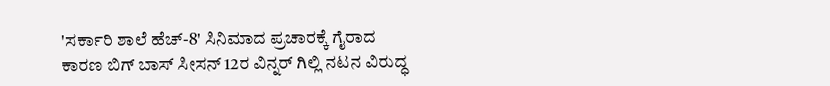'ಸರ್ಕಾರಿ ಶಾಲೆ ಹೆಚ್-8' ಸಿನಿಮಾದ ಪ್ರಚಾರಕ್ಕೆ ಗೈರಾದ ಕಾರಣ ಬಿಗ್ ಬಾಸ್ ಸೀಸನ್ 12ರ ವಿನ್ನರ್ ಗಿಲ್ಲಿ ನಟನ ವಿರುದ್ಧ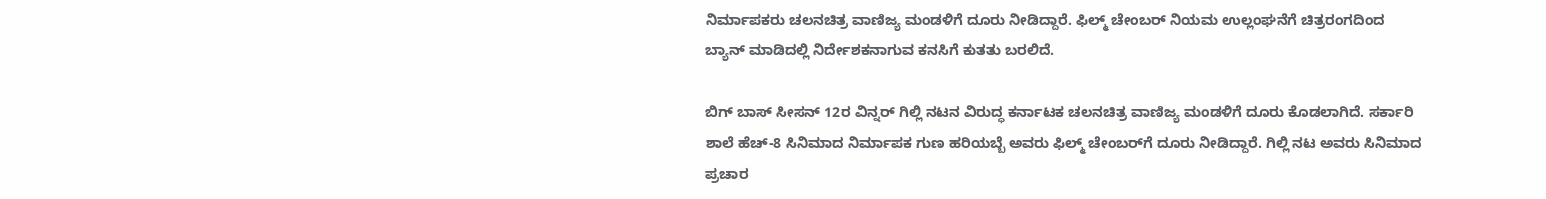ನಿರ್ಮಾಪಕರು ಚಲನಚಿತ್ರ ವಾಣಿಜ್ಯ ಮಂಡಳಿಗೆ ದೂರು ನೀಡಿದ್ದಾರೆ. ಫಿಲ್ಮ್ ಚೇಂಬರ್ ನಿಯಮ ಉಲ್ಲಂಘನೆಗೆ ಚಿತ್ರರಂಗದಿಂದ ಬ್ಯಾನ್ ಮಾಡಿದಲ್ಲಿ ನಿರ್ದೇಶಕನಾಗುವ ಕನಸಿಗೆ ಕುತತು ಬರಲಿದೆ.

ಬಿಗ್ ಬಾಸ್ ಸೀಸನ್ 12ರ ವಿನ್ನರ್ ಗಿಲ್ಲಿ ನಟನ ವಿರುದ್ಧ ಕರ್ನಾಟಕ ಚಲನಚಿತ್ರ ವಾಣಿಜ್ಯ ಮಂಡಳಿಗೆ ದೂರು ಕೊಡಲಾಗಿದೆ. ಸರ್ಕಾರಿ ಶಾಲೆ ಹೆಚ್-8 ಸಿನಿಮಾದ ನಿರ್ಮಾಪಕ ಗುಣ ಹರಿಯಬ್ಬೆ ಅವರು ಫಿಲ್ಮ್ ಚೇಂಬರ್‌ಗೆ ದೂರು ನೀಡಿದ್ದಾರೆ. ಗಿಲ್ಲಿ ನಟ ಅವರು ಸಿನಿಮಾದ ಪ್ರಚಾರ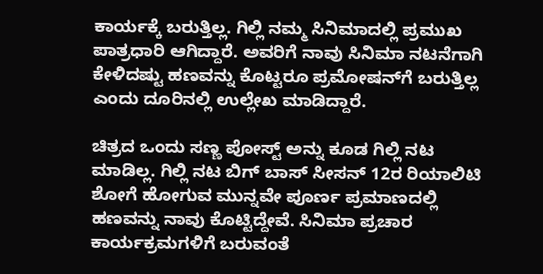ಕಾರ್ಯಕ್ಕೆ ಬರುತ್ತಿಲ್ಲ. ಗಿಲ್ಲಿ ನಮ್ಮ ಸಿನಿಮಾದಲ್ಲಿ ಪ್ರಮುಖ ಪಾತ್ರಧಾರಿ ಆಗಿದ್ದಾರೆ. ಅವರಿಗೆ ನಾವು ಸಿನಿಮಾ ನಟನೆಗಾಗಿ ಕೇಳಿದಷ್ಟು ಹಣವನ್ನು ಕೊಟ್ಟರೂ ಪ್ರಮೋಷನ್‌ಗೆ ಬರುತ್ತಿಲ್ಲ ಎಂದು ದೂರಿನಲ್ಲಿ ಉಲ್ಲೇಖ ಮಾಡಿದ್ದಾರೆ.

ಚಿತ್ರದ ಒಂದು ಸಣ್ಣ ಪೋಸ್ಟ್ ಅನ್ನು ಕೂಡ ಗಿಲ್ಲಿ ನಟ ಮಾಡಿಲ್ಲ. ಗಿಲ್ಲಿ ನಟ ಬಿಗ್ ಬಾಸ್ ಸೀಸನ್ 12ರ ರಿಯಾಲಿಟಿ ಶೋಗೆ ಹೋಗುವ ಮುನ್ನವೇ ಪೂರ್ಣ ಪ್ರಮಾಣದಲ್ಲಿ ಹಣವನ್ನು ನಾವು ಕೊಟ್ಟಿದ್ದೇವೆ. ಸಿನಿಮಾ ಪ್ರಚಾರ ಕಾರ್ಯಕ್ರಮಗಳಿಗೆ ಬರುವಂತೆ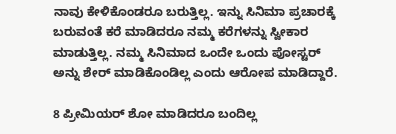ನಾವು ಕೇಳಿಕೊಂಡರೂ ಬರುತ್ತಿಲ್ಲ. ಇನ್ನು ಸಿನಿಮಾ ಪ್ರಚಾರಕ್ಕೆ ಬರುವಂತೆ ಕರೆ ಮಾಡಿದರೂ ನಮ್ಮ ಕರೆಗಳನ್ನು ಸ್ವೀಕಾರ ಮಾಡುತ್ತಿಲ್ಲ. ನಮ್ಮ ಸಿನಿಮಾದ ಒಂದೇ ಒಂದು ಪೋಸ್ಟರ್ ಅನ್ನು ಶೇರ್ ಮಾಡಿಕೊಂಡಿಲ್ಲ ಎಂದು ಆರೋಪ ಮಾಡಿದ್ದಾರೆ.

8 ಪ್ರೀಮಿಯರ್ ಶೋ ಮಾಡಿದರೂ ಬಂದಿಲ್ಲ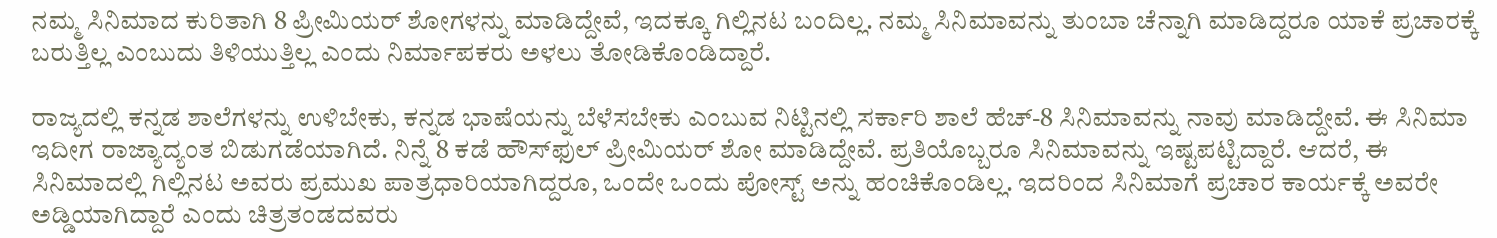ನಮ್ಮ ಸಿನಿಮಾದ ಕುರಿತಾಗಿ 8 ಪ್ರೀಮಿಯರ್ ಶೋಗಳನ್ನು ಮಾಡಿದ್ದೇವೆ, ಇದಕ್ಕೂ ಗಿಲ್ಲಿನಟ ಬಂದಿಲ್ಲ. ನಮ್ಮ ಸಿನಿಮಾವನ್ನು ತುಂಬಾ ಚೆನ್ನಾಗಿ ಮಾಡಿದ್ದರೂ ಯಾಕೆ ಪ್ರಚಾರಕ್ಕೆ ಬರುತ್ತಿಲ್ಲ ಎಂಬುದು ತಿಳಿಯುತ್ತಿಲ್ಲ ಎಂದು ನಿರ್ಮಾಪಕರು ಅಳಲು ತೋಡಿಕೊಂಡಿದ್ದಾರೆ.

ರಾಜ್ಯದಲ್ಲಿ ಕನ್ನಡ ಶಾಲೆಗಳನ್ನು ಉಳಿಬೇಕು, ಕನ್ನಡ ಭಾಷೆಯನ್ನು ಬೆಳೆಸಬೇಕು ಎಂಬುವ ನಿಟ್ಟಿನಲ್ಲಿ ಸರ್ಕಾರಿ ಶಾಲೆ ಹೆಚ್-8 ಸಿನಿಮಾವನ್ನು ನಾವು ಮಾಡಿದ್ದೇವೆ. ಈ ಸಿನಿಮಾ ಇದೀಗ ರಾಜ್ಯಾದ್ಯಂತ ಬಿಡುಗಡೆಯಾಗಿದೆ. ನಿನ್ನೆ 8 ಕಡೆ ಹೌಸ್‌ಫುಲ್ ಪ್ರೀಮಿಯರ್ ಶೋ ಮಾಡಿದ್ದೇವೆ. ಪ್ರತಿಯೊಬ್ಬರೂ ಸಿನಿಮಾವನ್ನು ಇಷ್ಟಪಟ್ಟಿದ್ದಾರೆ. ಆದರೆ, ಈ ಸಿನಿಮಾದಲ್ಲಿ ಗಿಲ್ಲಿನಟ ಅವರು ಪ್ರಮುಖ ಪಾತ್ರಧಾರಿಯಾಗಿದ್ದರೂ, ಒಂದೇ ಒಂದು ಪೋಸ್ಟ್ ಅನ್ನು ಹಂಚಿಕೊಂಡಿಲ್ಲ. ಇದರಿಂದ ಸಿನಿಮಾಗೆ ಪ್ರಚಾರ ಕಾರ್ಯಕ್ಕೆ ಅವರೇ ಅಡ್ಡಿಯಾಗಿದ್ದಾರೆ ಎಂದು ಚಿತ್ರತಂಡದವರು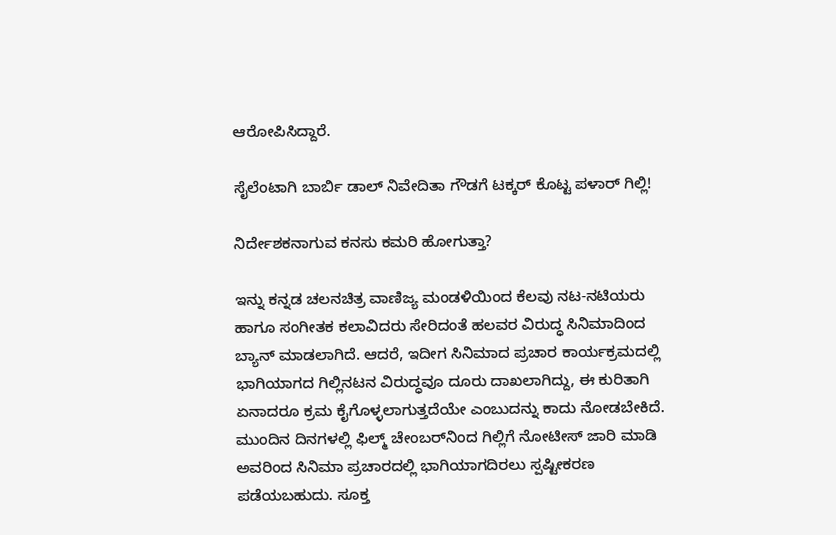ಆರೋಪಿಸಿದ್ದಾರೆ.

ಸೈಲೆಂಟಾಗಿ ಬಾರ್ಬಿ ಡಾಲ್‌ ನಿವೇದಿತಾ ಗೌಡಗೆ ಟಕ್ಕರ್‌ ಕೊಟ್ಟ ಪಳಾರ್‌ ಗಿಲ್ಲಿ!

ನಿರ್ದೇಶಕನಾಗುವ ಕನಸು ಕಮರಿ ಹೋಗುತ್ತಾ?

ಇನ್ನು ಕನ್ನಡ ಚಲನಚಿತ್ರ ವಾಣಿಜ್ಯ ಮಂಡಳಿಯಿಂದ ಕೆಲವು ನಟ-ನಟಿಯರು ಹಾಗೂ ಸಂಗೀತಕ ಕಲಾವಿದರು ಸೇರಿದಂತೆ ಹಲವರ ವಿರುದ್ಧ ಸಿನಿಮಾದಿಂದ ಬ್ಯಾನ್ ಮಾಡಲಾಗಿದೆ. ಆದರೆ, ಇದೀಗ ಸಿನಿಮಾದ ಪ್ರಚಾರ ಕಾರ್ಯಕ್ರಮದಲ್ಲಿ ಭಾಗಿಯಾಗದ ಗಿಲ್ಲಿನಟನ ವಿರುದ್ಧವೂ ದೂರು ದಾಖಲಾಗಿದ್ದು, ಈ ಕುರಿತಾಗಿ ಏನಾದರೂ ಕ್ರಮ ಕೈಗೊಳ್ಳಲಾಗುತ್ತದೆಯೇ ಎಂಬುದನ್ನು ಕಾದು ನೋಡಬೇಕಿದೆ. ಮುಂದಿನ ದಿನಗಳಲ್ಲಿ ಫಿಲ್ಮ್ ಚೇಂಬರ್‌ನಿಂದ ಗಿಲ್ಲಿಗೆ ನೋಟೀಸ್ ಜಾರಿ ಮಾಡಿ ಅವರಿಂದ ಸಿನಿಮಾ ಪ್ರಚಾರದಲ್ಲಿ ಭಾಗಿಯಾಗದಿರಲು ಸ್ಪಷ್ಟೀಕರಣ ಪಡೆಯಬಹುದು. ಸೂಕ್ತ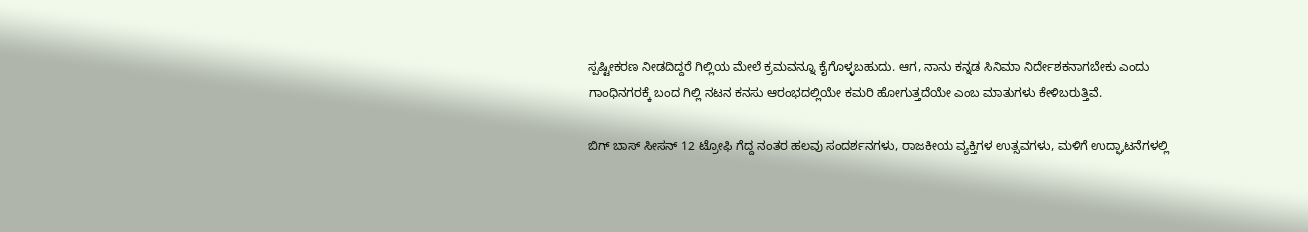ಸ್ಪಷ್ಟೀಕರಣ ನೀಡದಿದ್ದರೆ ಗಿಲ್ಲಿಯ ಮೇಲೆ ಕ್ರಮವನ್ನೂ ಕೈಗೊಳ್ಳಬಹುದು. ಆಗ, ನಾನು ಕನ್ನಡ ಸಿನಿಮಾ ನಿರ್ದೇಶಕನಾಗಬೇಕು ಎಂದು ಗಾಂಧಿನಗರಕ್ಕೆ ಬಂದ ಗಿಲ್ಲಿ ನಟನ ಕನಸು ಆರಂಭದಲ್ಲಿಯೇ ಕಮರಿ ಹೋಗುತ್ತದೆಯೇ ಎಂಬ ಮಾತುಗಳು ಕೇಳಿಬರುತ್ತಿವೆ.

ಬಿಗ್ ಬಾಸ್ ಸೀಸನ್ 12 ಟ್ರೋಫಿ ಗೆದ್ದ ನಂತರ ಹಲವು ಸಂದರ್ಶನಗಳು, ರಾಜಕೀಯ ವ್ಯಕ್ತಿಗಳ ಉತ್ಸವಗಳು, ಮಳಿಗೆ ಉದ್ಘಾಟನೆಗಳಲ್ಲಿ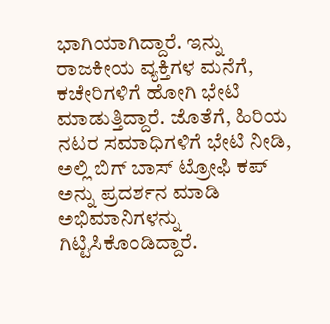ಭಾಗಿಯಾಗಿದ್ದಾರೆ. ಇನ್ನು ರಾಜಕೀಯ ವ್ಯಕ್ತಿಗಳ ಮನೆಗೆ, ಕಚೇರಿಗಳಿಗೆ ಹೋಗಿ ಭೇಟಿ ಮಾಡುತ್ತಿದ್ದಾರೆ. ಜೊತೆಗೆ, ಹಿರಿಯ ನಟರ ಸಮಾಧಿಗಳಿಗೆ ಭೇಟಿ ನೀಡಿ, ಅಲ್ಲಿ ಬಿಗ್ ಬಾಸ್ ಟ್ರೋಫಿ ಕಪ್‌ ಅನ್ನು ಪ್ರದರ್ಶನ ಮಾಡಿ ಅಭಿಮಾನಿಗಳನ್ನು ಗಿಟ್ಟಿಸಿಕೊಂಡಿದ್ದಾರೆ.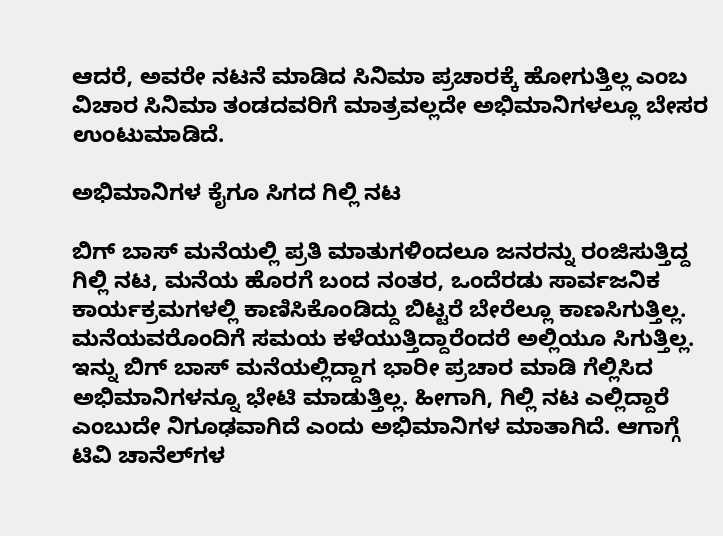ಆದರೆ, ಅವರೇ ನಟನೆ ಮಾಡಿದ ಸಿನಿಮಾ ಪ್ರಚಾರಕ್ಕೆ ಹೋಗುತ್ತಿಲ್ಲ ಎಂಬ ವಿಚಾರ ಸಿನಿಮಾ ತಂಡದವರಿಗೆ ಮಾತ್ರವಲ್ಲದೇ ಅಭಿಮಾನಿಗಳಲ್ಲೂ ಬೇಸರ ಉಂಟುಮಾಡಿದೆ.

ಅಭಿಮಾನಿಗಳ ಕೈಗೂ ಸಿಗದ ಗಿಲ್ಲಿ ನಟ

ಬಿಗ್ ಬಾಸ್ ಮನೆಯಲ್ಲಿ ಪ್ರತಿ ಮಾತುಗಳಿಂದಲೂ ಜನರನ್ನು ರಂಜಿಸುತ್ತಿದ್ದ ಗಿಲ್ಲಿ ನಟ, ಮನೆಯ ಹೊರಗೆ ಬಂದ ನಂತರ, ಒಂದೆರಡು ಸಾರ್ವಜನಿಕ ಕಾರ್ಯಕ್ರಮಗಳಲ್ಲಿ ಕಾಣಿಸಿಕೊಂಡಿದ್ದು ಬಿಟ್ಟರೆ ಬೇರೆಲ್ಲೂ ಕಾಣಸಿಗುತ್ತಿಲ್ಲ. ಮನೆಯವರೊಂದಿಗೆ ಸಮಯ ಕಳೆಯುತ್ತಿದ್ದಾರೆಂದರೆ ಅಲ್ಲಿಯೂ ಸಿಗುತ್ತಿಲ್ಲ. ಇನ್ನು ಬಿಗ್ ಬಾಸ್ ಮನೆಯಲ್ಲಿದ್ದಾಗ ಭಾರೀ ಪ್ರಚಾರ ಮಾಡಿ ಗೆಲ್ಲಿಸಿದ ಅಭಿಮಾನಿಗಳನ್ನೂ ಭೇಟಿ ಮಾಡುತ್ತಿಲ್ಲ. ಹೀಗಾಗಿ, ಗಿಲ್ಲಿ ನಟ ಎಲ್ಲಿದ್ದಾರೆ ಎಂಬುದೇ ನಿಗೂಢವಾಗಿದೆ ಎಂದು ಅಭಿಮಾನಿಗಳ ಮಾತಾಗಿದೆ. ಆಗಾಗ್ಗೆ ಟಿವಿ ಚಾನೆಲ್‌ಗಳ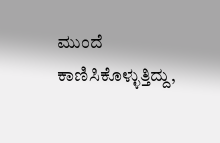ಮುಂದೆ ಕಾಣಿಸಿಕೊಳ್ಳುತ್ತಿದ್ದು,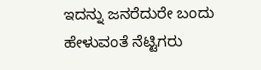ಇದನ್ನು ಜನರೆದುರೇ ಬಂದು ಹೇಳುವಂತೆ ನೆಟ್ಟಿಗರು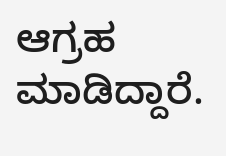ಆಗ್ರಹ ಮಾಡಿದ್ದಾರೆ.